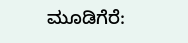ಮೂಡಿಗೆರೆ: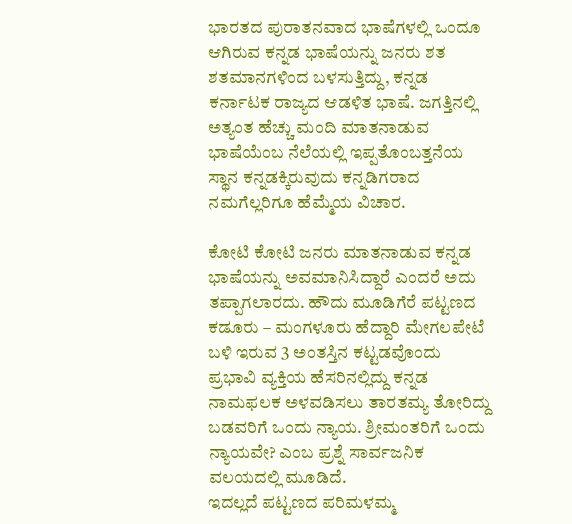ಭಾರತದ ಪುರಾತನವಾದ ಭಾಷೆಗಳಲ್ಲಿ ಒಂದೂ ಆಗಿರುವ ಕನ್ನಡ ಭಾಷೆಯನ್ನು ಜನರು ಶತ ಶತಮಾನಗಳಿಂದ ಬಳಸುತ್ತಿದ್ದು, ಕನ್ನಡ ಕರ್ನಾಟಕ ರಾಜ್ಯದ ಆಡಳಿತ ಭಾಷೆ. ಜಗತ್ತಿನಲ್ಲಿ ಅತ್ಯಂತ ಹೆಚ್ಚು ಮಂದಿ ಮಾತನಾಡುವ ಭಾಷೆಯೆಂಬ ನೆಲೆಯಲ್ಲಿ ಇಪ್ಪತೊಂಬತ್ತನೆಯ ಸ್ಥಾನ ಕನ್ನಡಕ್ಕಿರುವುದು ಕನ್ನಡಿಗರಾದ ನಮಗೆಲ್ಲರಿಗೂ ಹೆಮ್ಮೆಯ ವಿಚಾರ.

ಕೋಟಿ ಕೋಟಿ ಜನರು ಮಾತನಾಡುವ ಕನ್ನಡ ಭಾಷೆಯನ್ನು ಅವಮಾನಿಸಿದ್ದಾರೆ ಎಂದರೆ ಅದು ತಪ್ಪಾಗಲಾರದು. ಹೌದು ಮೂಡಿಗೆರೆ ಪಟ್ಟಣದ ಕಡೂರು – ಮಂಗಳೂರು ಹೆದ್ದಾರಿ ಮೇಗಲಪೇಟೆ ಬಳಿ ಇರುವ 3 ಅಂತಸ್ತಿನ ಕಟ್ಟಡವೊಂದು ಪ್ರಭಾವಿ ವ್ಯಕ್ತಿಯ ಹೆಸರಿನಲ್ಲಿದ್ದು ಕನ್ನಡ ನಾಮಫಲಕ ಅಳವಡಿಸಲು ತಾರತಮ್ಯ ತೋರಿದ್ದು ಬಡವರಿಗೆ ಒಂದು ನ್ಯಾಯ. ಶ್ರೀಮಂತರಿಗೆ ಒಂದು ನ್ಯಾಯವೇ? ಎಂಬ ಪ್ರಶ್ನೆ ಸಾರ್ವಜನಿಕ ವಲಯದಲ್ಲಿ ಮೂಡಿದೆ.
ಇದಲ್ಲದೆ ಪಟ್ಟಣದ ಪರಿಮಳಮ್ಮ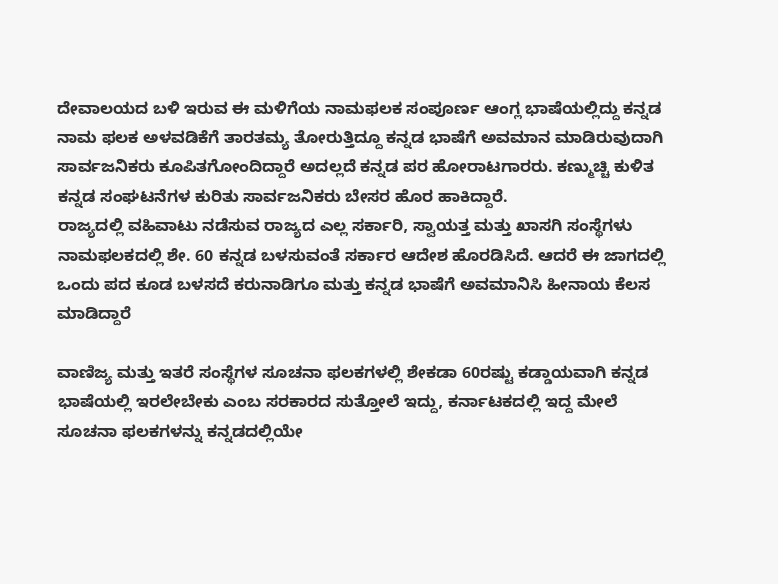ದೇವಾಲಯದ ಬಳಿ ಇರುವ ಈ ಮಳಿಗೆಯ ನಾಮಫಲಕ ಸಂಪೂರ್ಣ ಆಂಗ್ಲ ಭಾಷೆಯಲ್ಲಿದ್ದು ಕನ್ನಡ ನಾಮ ಫಲಕ ಅಳವಡಿಕೆಗೆ ತಾರತಮ್ಯ ತೋರುತ್ತಿದ್ದೂ ಕನ್ನಡ ಭಾಷೆಗೆ ಅವಮಾನ ಮಾಡಿರುವುದಾಗಿ ಸಾರ್ವಜನಿಕರು ಕೂಪಿತಗೋಂದಿದ್ದಾರೆ ಅದಲ್ಲದೆ ಕನ್ನಡ ಪರ ಹೋರಾಟಗಾರರು. ಕಣ್ಮುಚ್ಚಿ ಕುಳಿತ ಕನ್ನಡ ಸಂಘಟನೆಗಳ ಕುರಿತು ಸಾರ್ವಜನಿಕರು ಬೇಸರ ಹೊರ ಹಾಕಿದ್ದಾರೆ.
ರಾಜ್ಯದಲ್ಲಿ ವಹಿವಾಟು ನಡೆಸುವ ರಾಜ್ಯದ ಎಲ್ಲ ಸರ್ಕಾರಿ, ಸ್ವಾಯತ್ತ ಮತ್ತು ಖಾಸಗಿ ಸಂಸ್ಥೆಗಳು ನಾಮಫಲಕದಲ್ಲಿ ಶೇ. 60 ಕನ್ನಡ ಬಳಸುವಂತೆ ಸರ್ಕಾರ ಆದೇಶ ಹೊರಡಿಸಿದೆ. ಆದರೆ ಈ ಜಾಗದಲ್ಲಿ ಒಂದು ಪದ ಕೂಡ ಬಳಸದೆ ಕರುನಾಡಿಗೂ ಮತ್ತು ಕನ್ನಡ ಭಾಷೆಗೆ ಅವಮಾನಿಸಿ ಹೀನಾಯ ಕೆಲಸ ಮಾಡಿದ್ದಾರೆ

ವಾಣಿಜ್ಯ ಮತ್ತು ಇತರೆ ಸಂಸ್ಥೆಗಳ ಸೂಚನಾ ಫಲಕಗಳಲ್ಲಿ ಶೇಕಡಾ 60ರಷ್ಟು ಕಡ್ಡಾಯವಾಗಿ ಕನ್ನಡ ಭಾಷೆಯಲ್ಲಿ ಇರಲೇಬೇಕು ಎಂಬ ಸರಕಾರದ ಸುತ್ತೋಲೆ ಇದ್ದು, ಕರ್ನಾಟಕದಲ್ಲಿ ಇದ್ದ ಮೇಲೆ ಸೂಚನಾ ಫಲಕಗಳನ್ನು ಕನ್ನಡದಲ್ಲಿಯೇ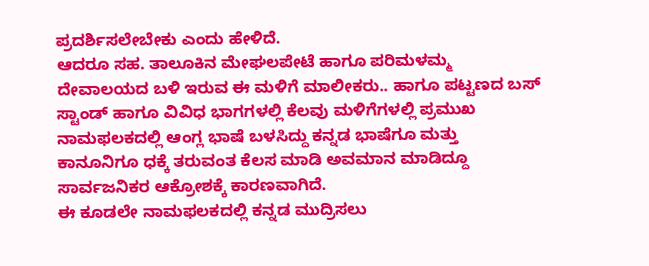ಪ್ರದರ್ಶಿಸಲೇಬೇಕು ಎಂದು ಹೇಳಿದೆ.
ಆದರೂ ಸಹ. ತಾಲೂಕಿನ ಮೇಘಲಪೇಟೆ ಹಾಗೂ ಪರಿಮಳಮ್ಮ ದೇವಾಲಯದ ಬಳಿ ಇರುವ ಈ ಮಳಿಗೆ ಮಾಲೀಕರು.. ಹಾಗೂ ಪಟ್ಟಣದ ಬಸ್ ಸ್ಟಾಂಡ್ ಹಾಗೂ ವಿವಿಧ ಭಾಗಗಳಲ್ಲಿ ಕೆಲವು ಮಳಿಗೆಗಳಲ್ಲಿ ಪ್ರಮುಖ ನಾಮಫಲಕದಲ್ಲಿ ಆಂಗ್ಲ ಭಾಷೆ ಬಳಸಿದ್ದು ಕನ್ನಡ ಭಾಷೆಗೂ ಮತ್ತು ಕಾನೂನಿಗೂ ಧಕ್ಕೆ ತರುವಂತ ಕೆಲಸ ಮಾಡಿ ಅವಮಾನ ಮಾಡಿದ್ದೂ ಸಾರ್ವಜನಿಕರ ಆಕ್ರೋಶಕ್ಕೆ ಕಾರಣವಾಗಿದೆ.
ಈ ಕೂಡಲೇ ನಾಮಫಲಕದಲ್ಲಿ ಕನ್ನಡ ಮುದ್ರಿಸಲು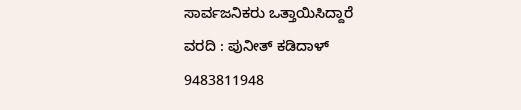ಸಾರ್ವಜನಿಕರು ಒತ್ತಾಯಿಸಿದ್ದಾರೆ
ವರದಿ : ಪುನೀತ್ ಕಡಿದಾಳ್
9483811948